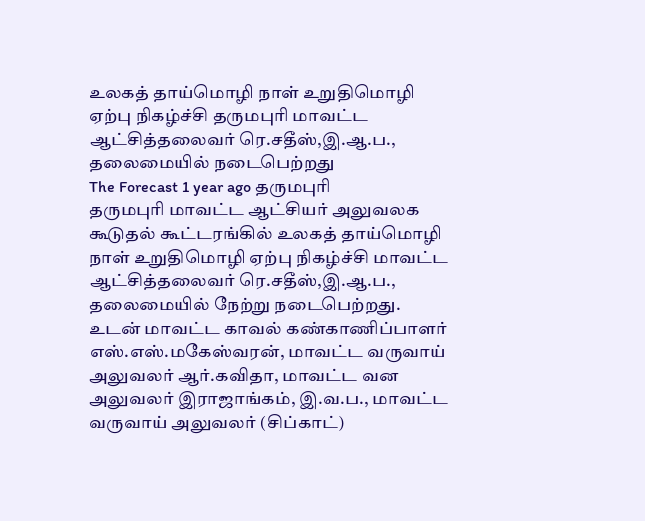உலகத் தாய்மொழி நாள் உறுதிமொழி ஏற்பு நிகழ்ச்சி தருமபுரி மாவட்ட ஆட்சித்தலைவர் ரெ.சதீஸ்,இ.ஆ.ப., தலைமையில் நடைபெற்றது
The Forecast 1 year ago தருமபுரி
தருமபுரி மாவட்ட ஆட்சியர் அலுவலக கூடுதல் கூட்டரங்கில் உலகத் தாய்மொழி நாள் உறுதிமொழி ஏற்பு நிகழ்ச்சி மாவட்ட ஆட்சித்தலைவர் ரெ.சதீஸ்,இ.ஆ.ப., தலைமையில் நேற்று நடைபெற்றது.
உடன் மாவட்ட காவல் கண்காணிப்பாளர் எஸ்.எஸ்.மகேஸ்வரன், மாவட்ட வருவாய் அலுவலர் ஆர்.கவிதா, மாவட்ட வன அலுவலர் இராஜாங்கம், இ.வ.ப., மாவட்ட வருவாய் அலுவலர் (சிப்காட்)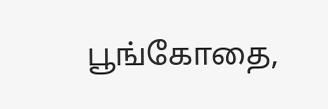பூங்கோதை,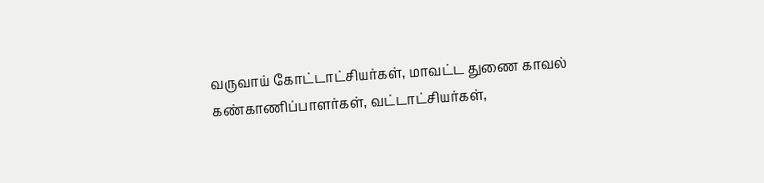வருவாய் கோட்டாட்சியர்கள், மாவட்ட துணை காவல் கண்காணிப்பாளர்கள், வட்டாட்சியர்கள்,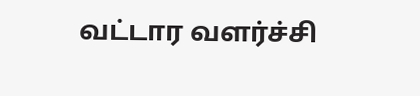வட்டார வளர்ச்சி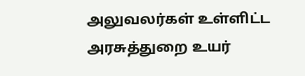அலுவலர்கள் உள்ளிட்ட அரசுத்துறை உயர்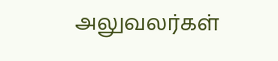அலுவலர்கள்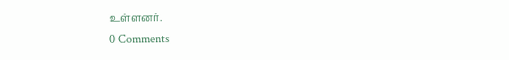உள்ளனர்.
0 Comments